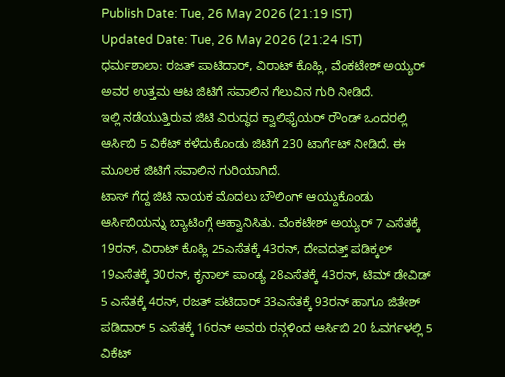Publish Date: Tue, 26 May 2026 (21:19 IST)
Updated Date: Tue, 26 May 2026 (21:24 IST)
ಧರ್ಮಶಾಲಾ: ರಜತ್ ಪಾಟಿದಾರ್, ವಿರಾಟ್ ಕೊಹ್ಲಿ, ವೆಂಕಟೇಶ್ ಅಯ್ಯರ್ ಅವರ ಉತ್ತಮ ಆಟ ಜಿಟಿಗೆ ಸವಾಲಿನ ಗೆಲುವಿನ ಗುರಿ ನೀಡಿದೆ.
ಇಲ್ಲಿ ನಡೆಯುತ್ತಿರುವ ಜಿಟಿ ವಿರುದ್ಧದ ಕ್ವಾಲಿಫೈಯರ್ ರೌಂಡ್ ಒಂದರಲ್ಲಿ ಆರ್ಸಿಬಿ 5 ವಿಕೆಟ್ ಕಳೆದುಕೊಂಡು ಜಿಟಿಗೆ 230 ಟಾರ್ಗೆಟ್ ನೀಡಿದೆ. ಈ ಮೂಲಕ ಜಿಟಿಗೆ ಸವಾಲಿನ ಗುರಿಯಾಗಿದೆ.
ಟಾಸ್ ಗೆದ್ದ ಜಿಟಿ ನಾಯಕ ಮೊದಲು ಬೌಲಿಂಗ್ ಆಯ್ದುಕೊಂಡು ಆರ್ಸಿಬಿಯನ್ನು ಬ್ಯಾಟಿಂಗ್ಗೆ ಆಹ್ವಾನಿಸಿತು. ವೆಂಕಟೇಶ್ ಅಯ್ಯರ್ 7 ಎಸೆತಕ್ಕೆ 19ರನ್, ವಿರಾಟ್ ಕೊಹ್ಲಿ 25ಎಸೆತಕ್ಕೆ 43ರನ್, ದೇವದತ್ತ್ ಪಡಿಕ್ಕಲ್ 19ಎಸೆತಕ್ಕೆ 30ರನ್, ಕೃನಾಲ್ ಪಾಂಡ್ಯ 28ಎಸೆತಕ್ಕೆ 43ರನ್, ಟಿಮ್ ಡೇವಿಡ್ 5 ಎಸೆತಕ್ಕೆ 4ರನ್, ರಜತ್ ಪಟಿದಾರ್ 33ಎಸೆತಕ್ಕೆ 93ರನ್ ಹಾಗೂ ಜಿತೇಶ್ ಪಡಿದಾರ್ 5 ಎಸೆತಕ್ಕೆ 16ರನ್ ಅವರು ರನ್ಗಳಿಂದ ಆರ್ಸಿಬಿ 20 ಓವರ್ಗಳಲ್ಲಿ 5 ವಿಕೆಟ್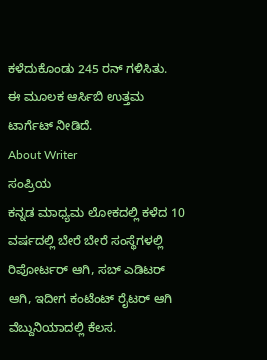ಕಳೆದುಕೊಂಡು 245 ರನ್ ಗಳಿಸಿತು.
ಈ ಮೂಲಕ ಆರ್ಸಿಬಿ ಉತ್ತಮ ಟಾರ್ಗೆಟ್ ನೀಡಿದೆ.
About Writer
ಸಂಪ್ರಿಯ
ಕನ್ನಡ ಮಾಧ್ಯಮ ಲೋಕದಲ್ಲಿ ಕಳೆದ 10 ವರ್ಷದಲ್ಲಿ ಬೇರೆ ಬೇರೆ ಸಂಸ್ಥೆಗಳಲ್ಲಿ ರಿಪೋರ್ಟರ್ ಆಗಿ, ಸಬ್ ಎಡಿಟರ್ ಆಗಿ, ಇದೀಗ ಕಂಟೆಂಟ್ ರೈಟರ್ ಆಗಿ ವೆಬ್ದುನಿಯಾದಲ್ಲಿ ಕೆಲಸ.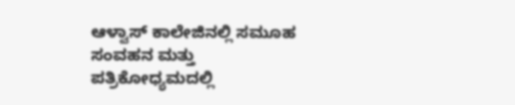ಆಳ್ವಾಸ್ ಕಾಲೇಜಿನಲ್ಲಿ ಸಮೂಹ ಸಂವಹನ ಮತ್ತು ಪತ್ರಿಕೋಧ್ಯಮದಲ್ಲಿ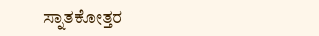ಸ್ನಾತಕೋತ್ತರ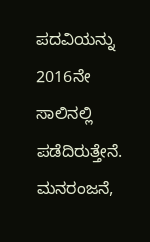ಪದವಿಯನ್ನು 2016ನೇ ಸಾಲಿನಲ್ಲಿ ಪಡೆದಿರುತ್ತೇನೆ. ಮನರಂಜನೆ,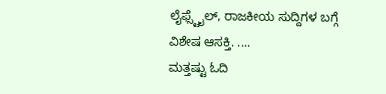ಲೈಫ್ಸ್ಟೈಲ್, ರಾಜಕೀಯ ಸುದ್ದಿಗಳ ಬಗ್ಗೆ ವಿಶೇಷ ಆಸಕ್ತಿ. ....
ಮತ್ತಷ್ಟು ಓದಿ